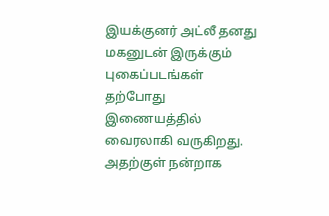இயக்குனர் அட்லீ தனது மகனுடன் இருக்கும் புகைப்படங்கள் தற்போது இணையத்தில் வைரலாகி வருகிறது. அதற்குள் நன்றாக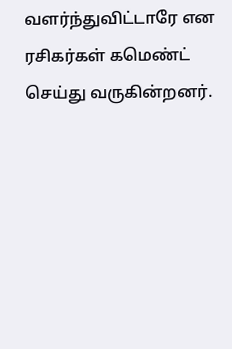வளர்ந்துவிட்டாரே என ரசிகர்கள் கமெண்ட் செய்து வருகின்றனர்.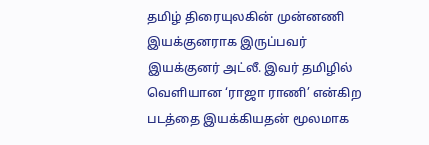தமிழ் திரையுலகின் முன்னணி இயக்குனராக இருப்பவர் இயக்குனர் அட்லீ. இவர் தமிழில் வெளியான ‘ராஜா ராணி’ என்கிற படத்தை இயக்கியதன் மூலமாக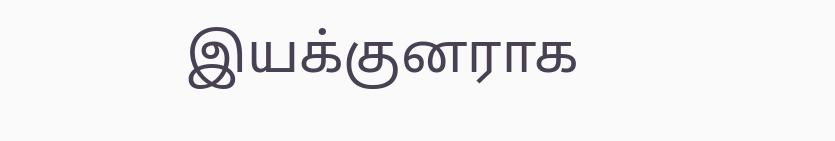இயக்குனராக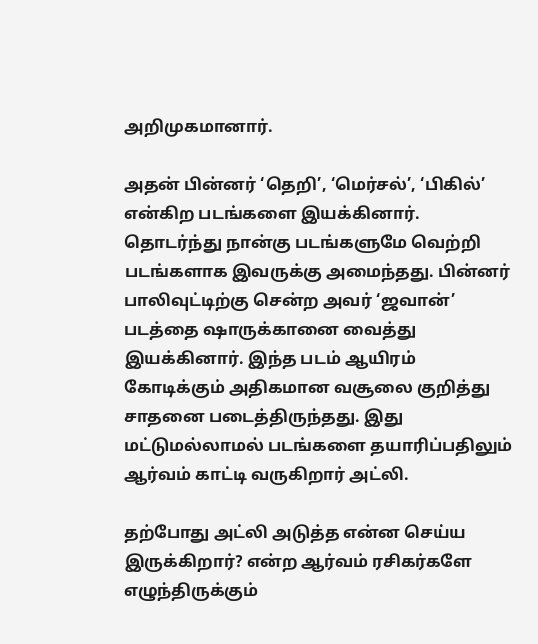அறிமுகமானார்.

அதன் பின்னர் ‘தெறி’, ‘மெர்சல்’, ‘பிகில்’ என்கிற படங்களை இயக்கினார். தொடர்ந்து நான்கு படங்களுமே வெற்றி படங்களாக இவருக்கு அமைந்தது. பின்னர் பாலிவுட்டிற்கு சென்ற அவர் ‘ஜவான்’ படத்தை ஷாருக்கானை வைத்து இயக்கினார். இந்த படம் ஆயிரம் கோடிக்கும் அதிகமான வசூலை குறித்து சாதனை படைத்திருந்தது. இது மட்டுமல்லாமல் படங்களை தயாரிப்பதிலும் ஆர்வம் காட்டி வருகிறார் அட்லி.

தற்போது அட்லி அடுத்த என்ன செய்ய இருக்கிறார்? என்ற ஆர்வம் ரசிகர்களே எழுந்திருக்கும்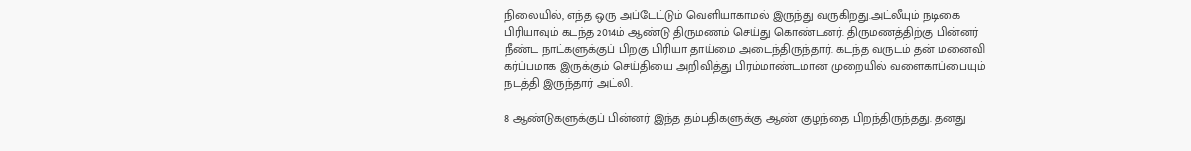நிலையில், எந்த ஒரு அப்டேட்டும் வெளியாகாமல் இருந்து வருகிறது.அட்லீயும் நடிகை பிரியாவும் கடந்த 2014ம் ஆண்டு திருமணம் செய்து கொண்டனர். திருமணத்திற்கு பின்னர் நீண்ட நாட்களுக்குப் பிறகு பிரியா தாய்மை அடைந்திருந்தார். கடந்த வருடம் தன் மனைவி கர்ப்பமாக இருக்கும் செய்தியை அறிவித்து பிரம்மாண்டமான முறையில் வளைகாப்பையும் நடத்தி இருந்தார் அட்லி.

8 ஆண்டுகளுக்குப் பின்னர் இந்த தம்பதிகளுக்கு ஆண் குழந்தை பிறந்திருந்தது. தனது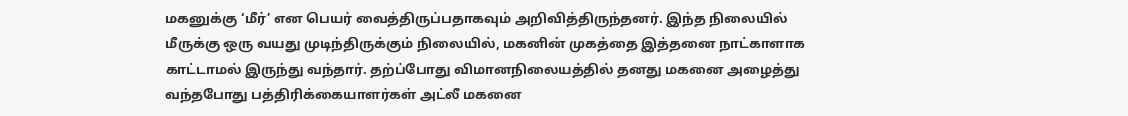மகனுக்கு ‘மீர்’ என பெயர் வைத்திருப்பதாகவும் அறிவித்திருந்தனர். இந்த நிலையில் மீருக்கு ஒரு வயது முடிந்திருக்கும் நிலையில், மகனின் முகத்தை இத்தனை நாட்காளாக காட்டாமல் இருந்து வந்தார். தற்ப்போது விமானநிலையத்தில் தனது மகனை அழைத்து வந்தபோது பத்திரிக்கையாளர்கள் அட்லீ மகனை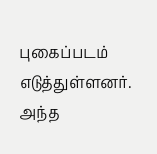புகைப்படம் எடுத்துள்ளனர். அந்த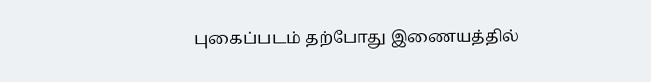புகைப்படம் தற்போது இணையத்தில்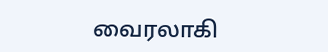வைரலாகி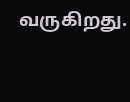வருகிறது.